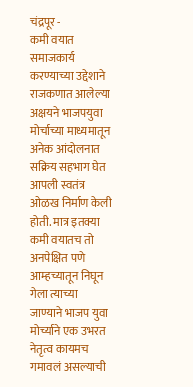चंद्रपूर -
कमी वयात समाजकार्य करण्याच्या उद्देशाने राजकणात आलेल्या अक्षयने भाजपयुवा मोर्चाच्या माध्यमातून अनेक आंदोलनात सक्रिय सहभाग घेत आपली स्वतंत्र ओळख निर्माण केली होती. मात्र इतक्या कमी वयातच तो अनपेक्षित पणे आम्हच्यातून निघून गेला त्याच्या जाण्याने भाजप युवा मोर्च्याने एक उभरत नेतृत्व कायमच गमावलं असल्याची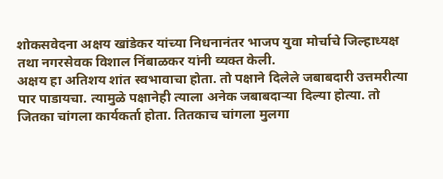शोकसवेदना अक्षय खांडेकर यांच्या निधनानंतर भाजप युवा मोर्चाचे जिल्हाध्यक्ष तथा नगरसेवक विशाल निंबाळकर यांनी व्यक्त केली.
अक्षय हा अतिशय शांत स्वभावाचा होता. तो पक्षाने दिलेले जबाबदारी उत्तमरीत्या पार पाडायचा. त्यामुळे पक्षानेही त्याला अनेक जबाबदाऱ्या दिल्या होत्या. तो जितका चांगला कार्यकर्ता होता. तितकाच चांगला मुलगा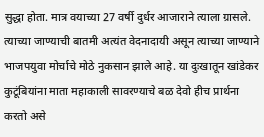सुद्धा होता. मात्र वयाच्या 27 वर्षी दुर्धर आजाराने त्याला ग्रासले. त्याच्या जाण्याची बातमी अत्यंत वेदनादायी असून त्याच्या जाण्याने भाजपयुवा मोर्चाचे मोठे नुकसान झाले आहे. या दुःखातून खांडेकर कुटूंबियांना माता महाकाली सावरण्याचे बळ देवो हीच प्रार्थना करतो असे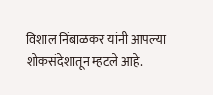विशाल निंबाळकर यांनी आपल्या शोकसंदेशातून म्हटले आहे.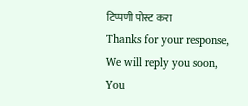टिप्पणी पोस्ट करा
Thanks for your response, We will reply you soon, You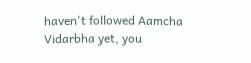haven't followed Aamcha Vidarbha yet, you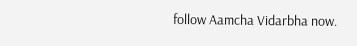follow Aamcha Vidarbha now.